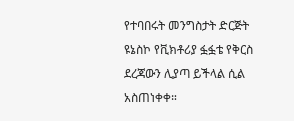የተባበሩት መንግስታት ድርጅት ዩኔስኮ የቪክቶሪያ ፏፏቴ የቅርስ ደረጃውን ሊያጣ ይችላል ሲል አስጠነቀቀ።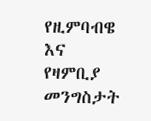የዚምባብዌ እና የዛምቢያ መንግስታት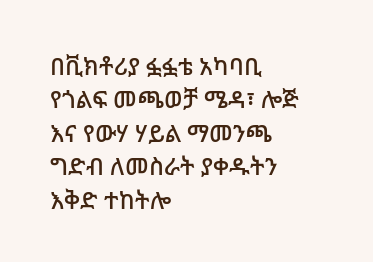በቪክቶሪያ ፏፏቴ አካባቢ የጎልፍ መጫወቻ ሜዳ፣ ሎጅ እና የውሃ ሃይል ማመንጫ ግድብ ለመስራት ያቀዱትን እቅድ ተከትሎ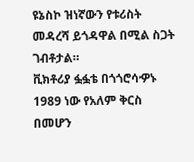ዩኔስኮ ዝነኛውን የቱሪስት መዳረሻ ይጎዳዋል በሚል ስጋት ገብቶታል።
ቪክቶሪያ ፏፏቴ በጎጎሮሳዏኑ 1989 ነው የአለም ቅርስ በመሆን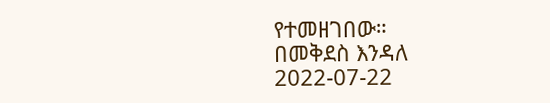የተመዘገበው።
በመቅደስ እንዳለ
2022-07-22